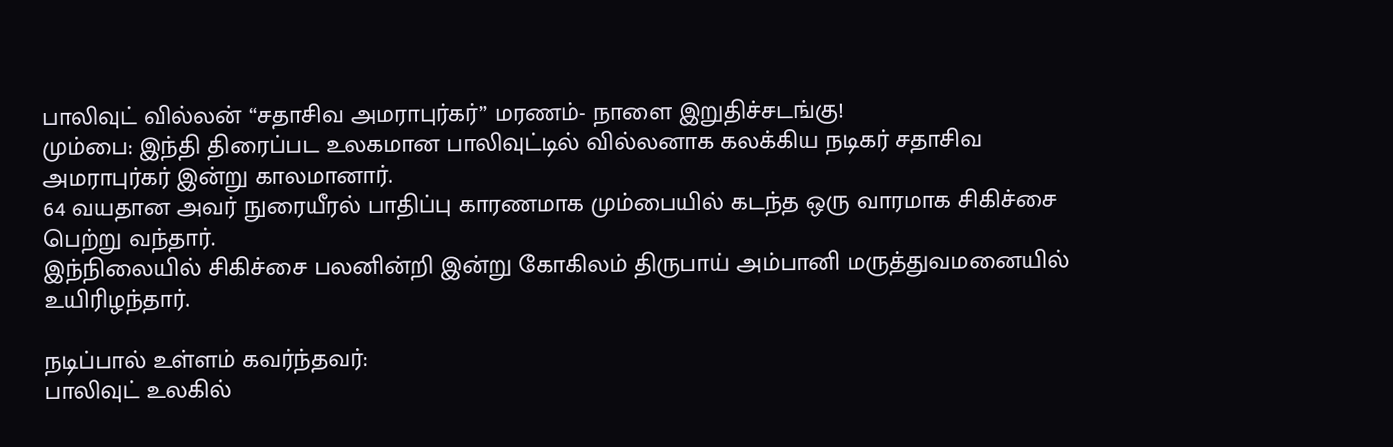பாலிவுட் வில்லன் “சதாசிவ அமராபுர்கர்” மரணம்- நாளை இறுதிச்சடங்கு!
மும்பை: இந்தி திரைப்பட உலகமான பாலிவுட்டில் வில்லனாக கலக்கிய நடிகர் சதாசிவ அமராபுர்கர் இன்று காலமானார்.
64 வயதான அவர் நுரையீரல் பாதிப்பு காரணமாக மும்பையில் கடந்த ஒரு வாரமாக சிகிச்சை பெற்று வந்தார்.
இந்நிலையில் சிகிச்சை பலனின்றி இன்று கோகிலம் திருபாய் அம்பானி மருத்துவமனையில் உயிரிழந்தார்.

நடிப்பால் உள்ளம் கவர்ந்தவர்:
பாலிவுட் உலகில்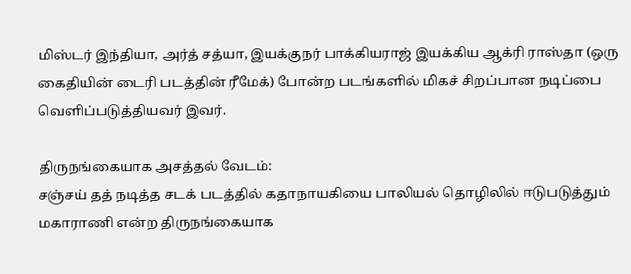மிஸ்டர் இந்தியா, அர்த் சத்யா, இயக்குநர் பாக்கியராஜ் இயக்கிய ஆக்ரி ராஸ்தா (ஒரு கைதியின் டைரி படத்தின் ரீமேக்) போன்ற படங்களில் மிகச் சிறப்பான நடிப்பை வெளிப்படுத்தியவர் இவர்.

திருநங்கையாக அசத்தல் வேடம்:
சஞ்சய் தத் நடித்த சடக் படத்தில் கதாநாயகியை பாலியல் தொழிலில் ஈடுபடுத்தும் மகாராணி என்ற திருநங்கையாக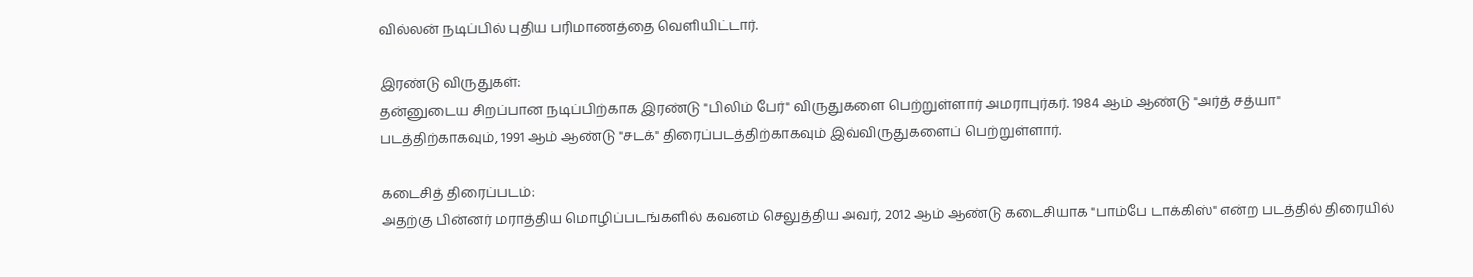வில்லன் நடிப்பில் புதிய பரிமாணத்தை வெளியிட்டார்.

இரண்டு விருதுகள்:
தன்னுடைய சிறப்பான நடிப்பிற்காக இரண்டு "பிலிம் பேர்" விருதுகளை பெற்றுள்ளார் அமராபுர்கர். 1984 ஆம் ஆண்டு "அர்த் சத்யா" படத்திற்காகவும், 1991 ஆம் ஆண்டு "சடக்" திரைப்படத்திற்காகவும் இவ்விருதுகளைப் பெற்றுள்ளார்.

கடைசித் திரைப்படம்:
அதற்கு பின்னர் மராத்திய மொழிப்படங்களில் கவனம் செலுத்திய அவர், 2012 ஆம் ஆண்டு கடைசியாக "பாம்பே டாக்கிஸ்" என்ற படத்தில் திரையில்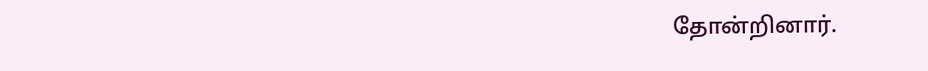தோன்றினார்.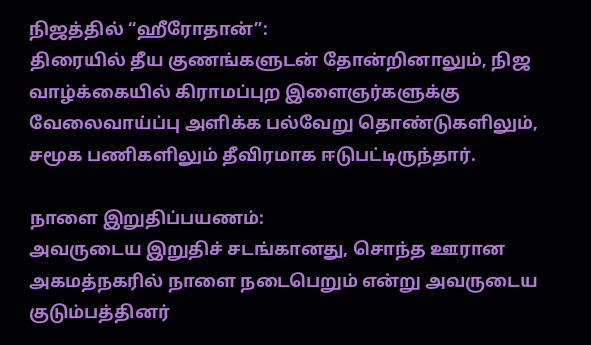நிஜத்தில் “ஹீரோதான்”:
திரையில் தீய குணங்களுடன் தோன்றினாலும், நிஜ வாழ்க்கையில் கிராமப்புற இளைஞர்களுக்கு வேலைவாய்ப்பு அளிக்க பல்வேறு தொண்டுகளிலும், சமூக பணிகளிலும் தீவிரமாக ஈடுபட்டிருந்தார்.

நாளை இறுதிப்பயணம்:
அவருடைய இறுதிச் சடங்கானது, சொந்த ஊரான அகமத்நகரில் நாளை நடைபெறும் என்று அவருடைய குடும்பத்தினர்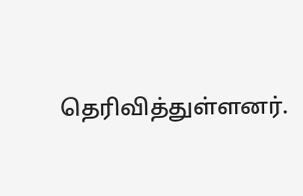தெரிவித்துள்ளனர்.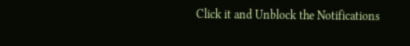Click it and Unblock the Notifications